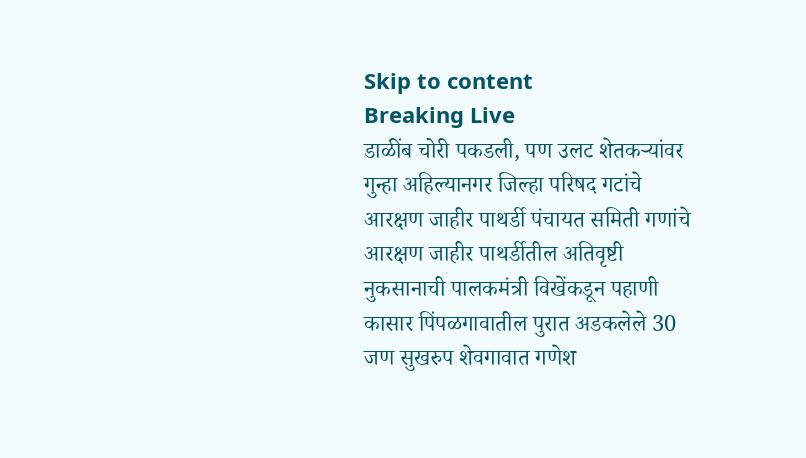Skip to content
Breaking Live
डाळींब चोरी पकडली, पण उलट शेतकर्‍यांवर गुन्हा अहिल्यानगर जिल्हा परिषद गटांचे आरक्षण जाहीर पाथर्डी पंचायत समिती गणांचे आरक्षण जाहीर पाथर्डीतील अतिवृष्टी नुकसानाची पालकमंत्री विखेंकडून पहाणी कासार पिंपळगावातील पुरात अडकलेले 30 जण सुखरुप शेवगावात गणेश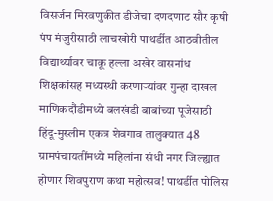विसर्जन मिरवणुकीत डीजेचा दणदणाट सौर कृषी पंप मंजुरीसाठी लाचखोरी पाथर्डीत आठवीतील विद्यार्थ्यावर चाकू हल्ला अखेर वासनांध शिक्षकांसह मध्यस्थी करणार्‍यांवर गुन्हा दाखल माणिकदौंडीमध्ये बलखंडी बाबांच्या पूजेसाठी हिंदू-मुस्लीम एकत्र शेवगाव तालुक्यात 48 ग्रामपंचायतींमध्ये महिलांना संधी नगर जिल्ह्यात होणार शिवपुराण कथा महोत्सव! पाथर्डीत पोलिस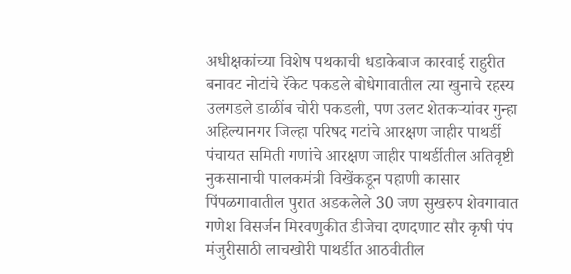अधीक्षकांच्या विशेष पथकाची धडाकेबाज कारवाई राहुरीत बनावट नोटांचे रॅकेट पकडले बोधेगावातील त्या खुनाचे रहस्य उलगडले डाळींब चोरी पकडली, पण उलट शेतकर्‍यांवर गुन्हा अहिल्यानगर जिल्हा परिषद गटांचे आरक्षण जाहीर पाथर्डी पंचायत समिती गणांचे आरक्षण जाहीर पाथर्डीतील अतिवृष्टी नुकसानाची पालकमंत्री विखेंकडून पहाणी कासार पिंपळगावातील पुरात अडकलेले 30 जण सुखरुप शेवगावात गणेश विसर्जन मिरवणुकीत डीजेचा दणदणाट सौर कृषी पंप मंजुरीसाठी लाचखोरी पाथर्डीत आठवीतील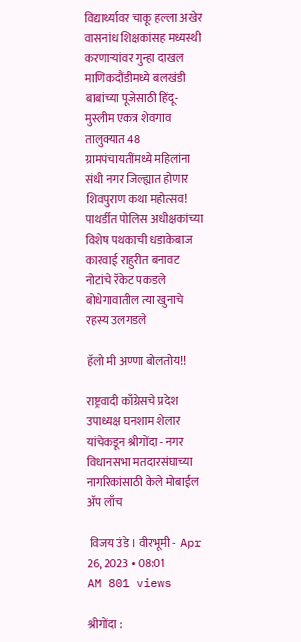विद्यार्थ्यावर चाकू हल्ला अखेर वासनांध शिक्षकांसह मध्यस्थी करणार्‍यांवर गुन्हा दाखल माणिकदौंडीमध्ये बलखंडी बाबांच्या पूजेसाठी हिंदू-मुस्लीम एकत्र शेवगाव तालुक्यात 48 ग्रामपंचायतींमध्ये महिलांना संधी नगर जिल्ह्यात होणार शिवपुराण कथा महोत्सव! पाथर्डीत पोलिस अधीक्षकांच्या विशेष पथकाची धडाकेबाज कारवाई राहुरीत बनावट नोटांचे रॅकेट पकडले बोधेगावातील त्या खुनाचे रहस्य उलगडले

हॅलो मी अण्णा बोलतोय!!

राष्ट्रवादी काँग्रेसचे प्रदेश उपाध्यक्ष घनशाम शेलार यांचेकडून श्रीगोंदा - नगर विधानसभा मतदारसंघाच्या नागरिकांसाठी केले मोबाईल अ‍ॅप लाँच

 विजय उंडे । वीरभूमी -  Apr 26, 2023 • 08:01 AM 801 views

श्रीगोंदा :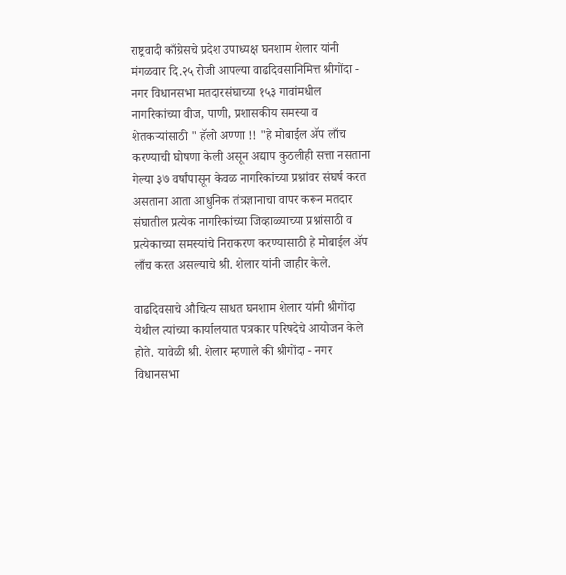राष्ट्रवादी काँग्रेसचे प्रदेश उपाध्यक्ष घनशाम शेलार यांनी मंगळवार दि.२५ रोजी आपल्या वाढदिवसानिमित्त श्रीगोंदा - नगर विधानसभा मतदारसंघाच्या १५३ गावांमधील नागरिकांच्या वीज, पाणी, प्रशासकीय समस्या व शेतकऱ्यांसाठी " हॅलो अण्णा !! "हे मोबाईल ॲप लाँच करण्याची घोषणा केली असून अद्याप कुठलीही सत्ता नसताना गेल्या ३७ वर्षांपासून केवळ नागरिकांच्या प्रश्नांवर संघर्ष करत असताना आता आधुनिक तंत्रज्ञानाचा वापर करून मतदार संघातील प्रत्येक नागरिकांच्या जिव्हाळ्याच्या प्रश्नांसाठी व प्रत्येकाच्या समस्यांचे निराकरण करण्यासाठी हे मोबाईल ॲप लाँच करत असल्याचे श्री. शेलार यांनी जाहीर केले.

वाढदिवसाचे औचित्य साधत घनशाम शेलार यांनी श्रीगोंदा येथील त्यांच्या कार्यालयात पत्रकार परिषदेचे आयोजन केले होते. यावेळी श्री. शेलार म्हणाले की श्रीगोंदा - नगर विधानसभा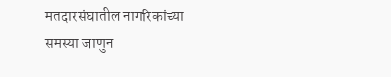मतदारसंघातील नागरिकांच्या समस्या जाणुन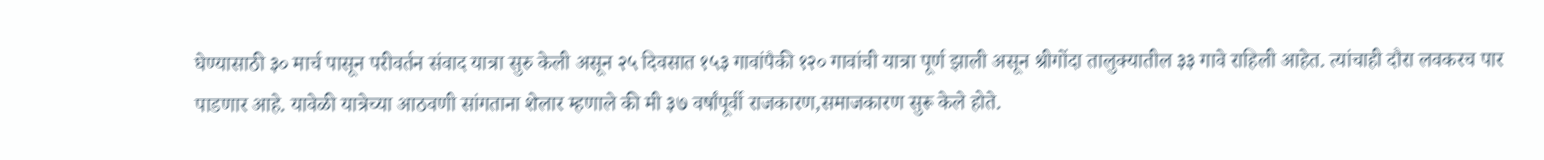घेण्यासाठी ३० मार्च पासून परीवर्तन संवाद यात्रा सुरु केली असून २५ दिवसात १५३ गावांपैकी १२० गावांची यात्रा पूर्ण झाली असून श्रीगोंदा तालुक्यातील ३३ गावे राहिली आहेत. त्यांचाही दौरा लवकरच पार पाडणार आहे. यावेळी यात्रेच्या आठवणी सांगताना शेलार म्हणाले की मी ३७ वर्षांपूर्वी राजकारण,समाजकारण सुरू केले होते.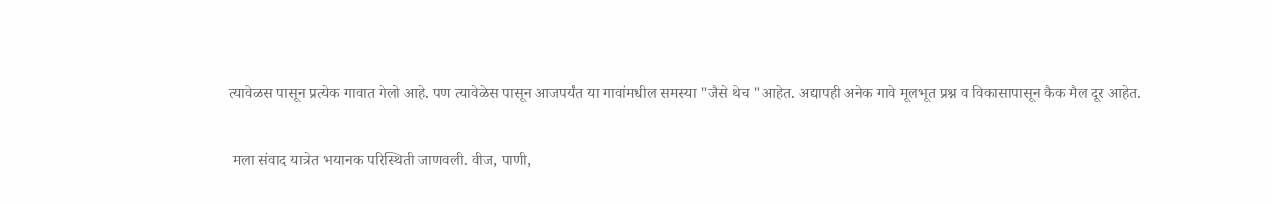त्यावेळस पासून प्रत्येक गावात गेलो आहे. पण त्यावेळेस पासून आजपर्यंत या गावांमधील समस्या "जैसे थेच "आहेत. अद्यापही अनेक गावे मूलभूत प्रश्न व विकासापासून कैक मैल दूर आहेत.

 मला संवाद यात्रेत भयानक परिस्थिती जाणवली. वीज, पाणी,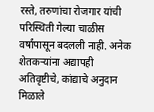रस्ते, तरुणांचा रोजगार यांची परिस्थिती गेल्या चाळीस वर्षांपासून बदलली नाही. अनेक शेतकऱ्यांना अद्यापही अतिवृष्टीचे, कांद्याचे अनुदान मिळाले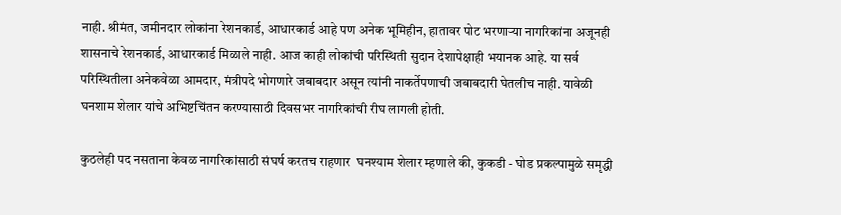नाही. श्रीमंत, जमीनदार लोकांना रेशनकार्ड, आधारकार्ड आहे पण अनेक भूमिहीन, हातावर पोट भरणाऱ्या नागरिकांना अजूनही शासनाचे रेशनकार्ड, आधारकार्ड मिळाले नाही. आज काही लोकांची परिस्थिती सुदान देशापेक्षाही भयानक आहे. या सर्व परिस्थितीला अनेकवेळा आमदार, मंत्रीपदे भोगणारे जबाबदार असून त्यांनी नाकर्तेपणाची जबाबदारी घेतलीच नाही. यावेळी घनशाम शेलार यांचे अभिष्टचिंतन करण्यासाठी दिवसभर नागरिकांची रीघ लागली होती.

कुठलेही पद नसताना केवळ नागरिकांसाठी संघर्ष करतच राहणार  घनश्याम शेलार म्हणाले की, कुकडी - घोड प्रकल्पामुळे समृद्धी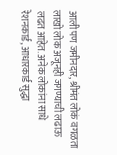आली पण जमीनदार, श्रीमंत लोकं वगळता लाखो लोक अजूनही जगण्याची लढाऊ लढत आहेत. अनेक लोकांना साधे रेशनकार्ड, आधारकार्ड सुद्धा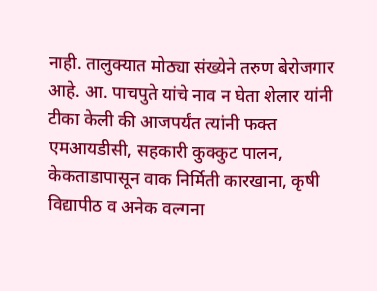नाही. तालुक्यात मोठ्या संख्येने तरुण बेरोजगार आहे. आ. पाचपुते यांचे नाव न घेता शेलार यांनी टीका केली की आजपर्यंत त्यांनी फक्त एमआयडीसी, सहकारी कुक्कुट पालन, केकताडापासून वाक निर्मिती कारखाना, कृषी विद्यापीठ व अनेक वल्गना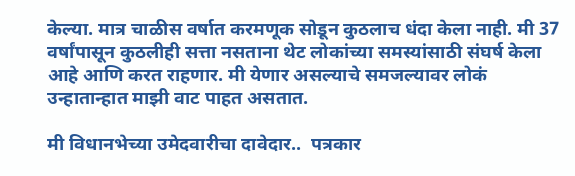केल्या. मात्र चाळीस वर्षात करमणूक सोडून कुठलाच धंदा केला नाही. मी 37 वर्षांपासून कुठलीही सत्ता नसताना थेट लोकांच्या समस्यांसाठी संघर्ष केला आहे आणि करत राहणार. मी येणार असल्याचे समजल्यावर लोकं उन्हातान्हात माझी वाट पाहत असतात.

मी विधानभेच्या उमेदवारीचा दावेदार..  पत्रकार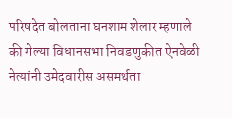परिषदेत बोलताना घनशाम शेलार म्हणाले की गेल्या विधानसभा निवडणुकीत ऐनवेळी नेत्यांनी उमेदवारीस असमर्थता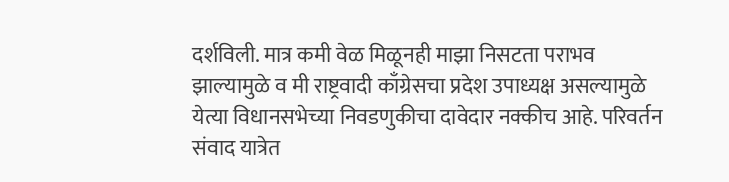दर्शविली. मात्र कमी वेळ मिळूनही माझा निसटता पराभव झाल्यामुळे व मी राष्ट्रवादी काँग्रेसचा प्रदेश उपाध्यक्ष असल्यामुळे येत्या विधानसभेच्या निवडणुकीचा दावेदार नक्कीच आहे. परिवर्तन संवाद यात्रेत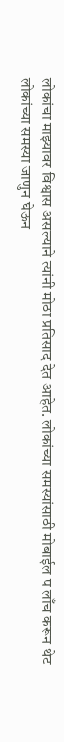लोकांचा माझ्यावर विश्वास असल्याने त्यांनी मोठा प्रतिसाद देत आहेत. लोकांच्या समस्यांसाठी मोबाईल प लाँच करून थेट लोकांच्या समस्या जाणुन घेऊन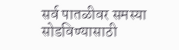सर्व पातळीवर समस्या सोडविण्यासाठी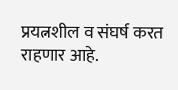प्रयत्नशील व संघर्ष करत राहणार आहे.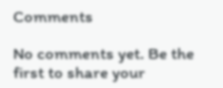Comments

No comments yet. Be the first to share your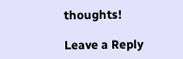thoughts!

Leave a Reply